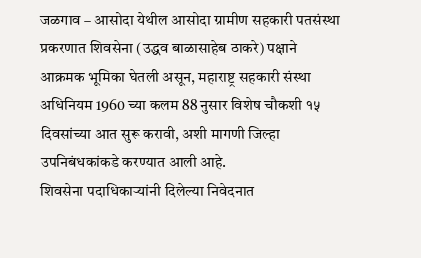जळगाव – आसोदा येथील आसोदा ग्रामीण सहकारी पतसंस्था प्रकरणात शिवसेना (उद्धव बाळासाहेब ठाकरे) पक्षाने आक्रमक भूमिका घेतली असून, महाराष्ट्र सहकारी संस्था अधिनियम 1960 च्या कलम 88 नुसार विशेष चौकशी १५ दिवसांच्या आत सुरू करावी, अशी मागणी जिल्हा उपनिबंधकांकडे करण्यात आली आहे.
शिवसेना पदाधिकाऱ्यांनी दिलेल्या निवेदनात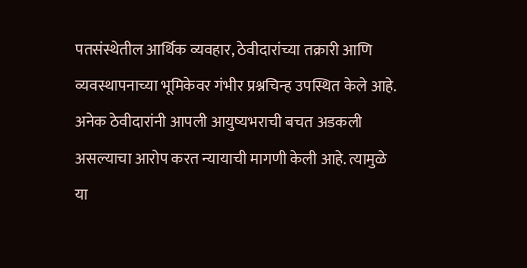पतसंस्थेतील आर्थिक व्यवहार, ठेवीदारांच्या तक्रारी आणि व्यवस्थापनाच्या भूमिकेवर गंभीर प्रश्नचिन्ह उपस्थित केले आहे. अनेक ठेवीदारांनी आपली आयुष्यभराची बचत अडकली असल्याचा आरोप करत न्यायाची मागणी केली आहे. त्यामुळे या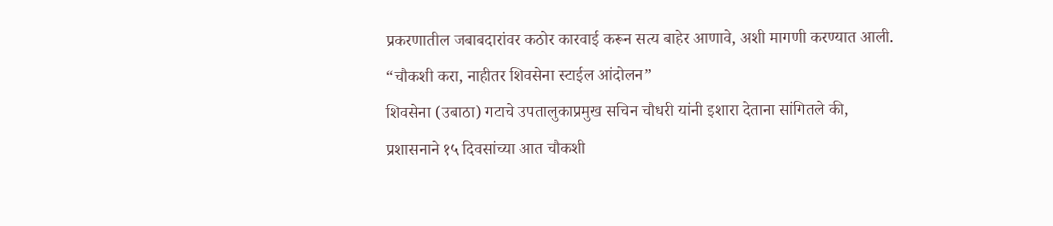प्रकरणातील जबाबदारांवर कठोर कारवाई करून सत्य बाहेर आणावे, अशी मागणी करण्यात आली.
“चौकशी करा, नाहीतर शिवसेना स्टाईल आंदोलन”
शिवसेना (उबाठा) गटाचे उपतालुकाप्रमुख सचिन चौधरी यांनी इशारा देताना सांगितले की, प्रशासनाने १५ दिवसांच्या आत चौकशी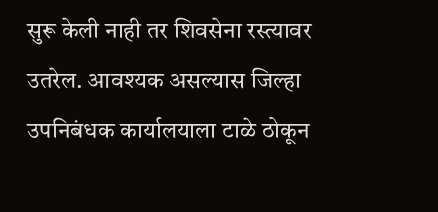सुरू केली नाही तर शिवसेना रस्त्यावर उतरेल. आवश्यक असल्यास जिल्हा उपनिबंधक कार्यालयाला टाळे ठोकून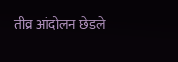तीव्र आंदोलन छेडले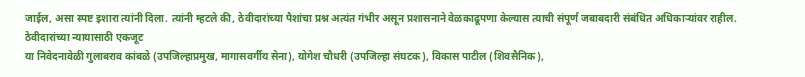जाईल, असा स्पष्ट इशारा त्यांनी दिला. त्यांनी म्हटले की, ठेवीदारांच्या पैशांचा प्रश्न अत्यंत गंभीर असून प्रशासनाने वेळकाढूपणा केल्यास त्याची संपूर्ण जबाबदारी संबंधित अधिकाऱ्यांवर राहील.
ठेवीदारांच्या न्यायासाठी एकजूट
या निवेदनावेळी गुलाबराव कांबळे (उपजिल्हाप्रमुख, मागासवर्गीय सेना), योगेश चौधरी (उपजिल्हा संघटक), विकास पाटील (शिवसैनिक),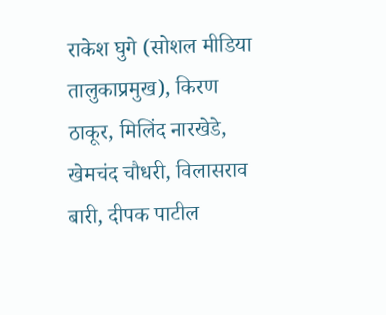राकेश घुगे (सोशल मीडिया तालुकाप्रमुख), किरण ठाकूर, मिलिंद नारखेडे, खेमचंद चौधरी, विलासराव बारी, दीपक पाटील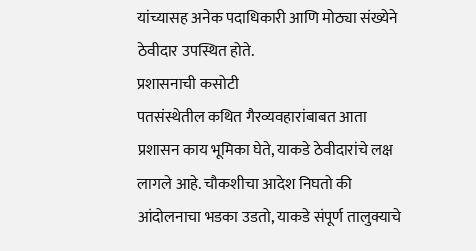यांच्यासह अनेक पदाधिकारी आणि मोठ्या संख्येने ठेवीदार उपस्थित होते.
प्रशासनाची कसोटी
पतसंस्थेतील कथित गैरव्यवहारांबाबत आता प्रशासन काय भूमिका घेते, याकडे ठेवीदारांचे लक्ष लागले आहे. चौकशीचा आदेश निघतो की आंदोलनाचा भडका उडतो, याकडे संपूर्ण तालुक्याचे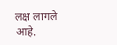लक्ष लागले आहे.